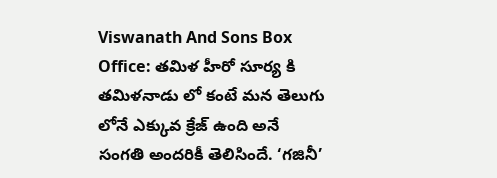Viswanath And Sons Box Office: తమిళ హీరో సూర్య కి తమిళనాడు లో కంటే మన తెలుగు లోనే ఎక్కువ క్రేజ్ ఉంది అనే సంగతి అందరికీ తెలిసిందే. ‘గజినీ’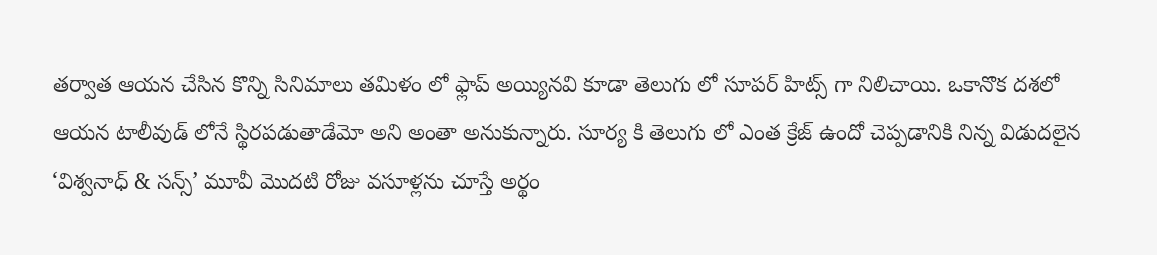తర్వాత ఆయన చేసిన కొన్ని సినిమాలు తమిళం లో ఫ్లాప్ అయ్యినవి కూడా తెలుగు లో సూపర్ హిట్స్ గా నిలిచాయి. ఒకానొక దశలో ఆయన టాలీవుడ్ లోనే స్థిరపడుతాడేమో అని అంతా అనుకున్నారు. సూర్య కి తెలుగు లో ఎంత క్రేజ్ ఉందో చెప్పడానికి నిన్న విడుదలైన ‘విశ్వనాధ్ & సన్స్’ మూవీ మొదటి రోజు వసూళ్లను చూస్తే అర్థం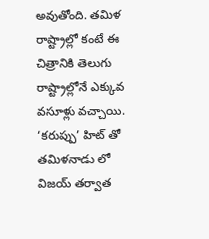అవుతోంది. తమిళ రాష్ట్రాల్లో కంటే ఈ చిత్రానికి తెలుగు రాష్ట్రాల్లోనే ఎక్కువ వసూళ్లు వచ్చాయి. ‘కరుప్పు’ హిట్ తో తమిళనాడు లో విజయ్ తర్వాత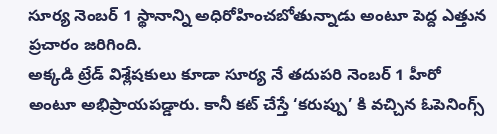సూర్య నెంబర్ 1 స్థానాన్ని అధిరోహించబోతున్నాడు అంటూ పెద్ద ఎత్తున ప్రచారం జరిగింది.
అక్కడి ట్రేడ్ విశ్లేషకులు కూడా సూర్య నే తదుపరి నెంబర్ 1 హీరో అంటూ అభిప్రాయపడ్డారు. కానీ కట్ చేస్తే ‘కరుప్పు’ కి వచ్చిన ఓపెనింగ్స్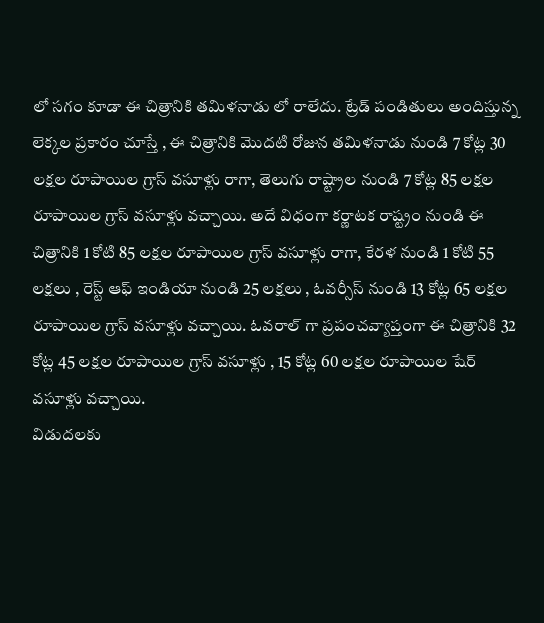లో సగం కూడా ఈ చిత్రానికి తమిళనాడు లో రాలేదు. ట్రేడ్ పండితులు అందిస్తున్న లెక్కల ప్రకారం చూస్తే , ఈ చిత్రానికి మొదటి రోజున తమిళనాడు నుండి 7 కోట్ల 30 లక్షల రూపాయిల గ్రాస్ వసూళ్లు రాగా, తెలుగు రాష్ట్రాల నుండి 7 కోట్ల 85 లక్షల రూపాయిల గ్రాస్ వసూళ్లు వచ్చాయి. అదే విధంగా కర్ణాటక రాష్ట్రం నుండి ఈ చిత్రానికి 1 కోటి 85 లక్షల రూపాయిల గ్రాస్ వసూళ్లు రాగా, కేరళ నుండి 1 కోటి 55 లక్షలు , రెస్ట్ ఆఫ్ ఇండియా నుండి 25 లక్షలు , ఓవర్సీస్ నుండి 13 కోట్ల 65 లక్షల రూపాయిల గ్రాస్ వసూళ్లు వచ్చాయి. ఓవరాల్ గా ప్రపంచవ్యాప్తంగా ఈ చిత్రానికి 32 కోట్ల 45 లక్షల రూపాయిల గ్రాస్ వసూళ్లు , 15 కోట్ల 60 లక్షల రూపాయిల షేర్ వసూళ్లు వచ్చాయి.
విడుదలకు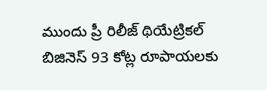ముందు ప్రీ రిలీజ్ థియేట్రికల్ బిజినెస్ 93 కోట్ల రూపాయలకు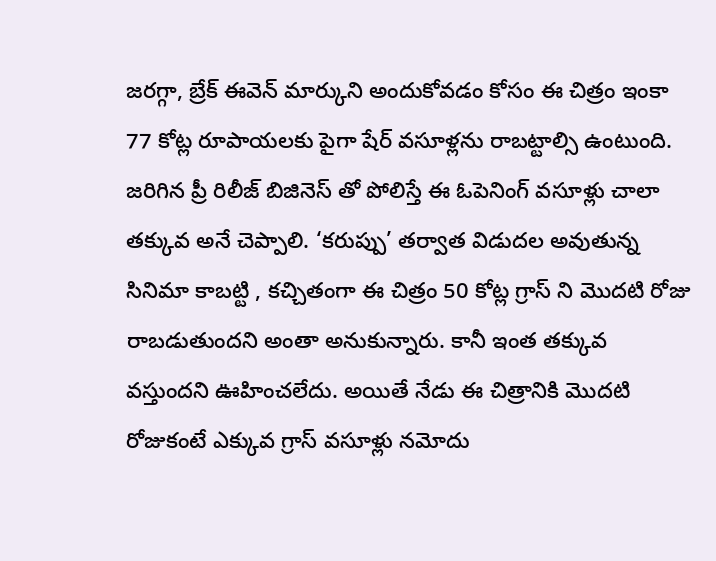జరగ్గా, బ్రేక్ ఈవెన్ మార్కుని అందుకోవడం కోసం ఈ చిత్రం ఇంకా 77 కోట్ల రూపాయలకు పైగా షేర్ వసూళ్లను రాబట్టాల్సి ఉంటుంది. జరిగిన ప్రీ రిలీజ్ బిజినెస్ తో పోలిస్తే ఈ ఓపెనింగ్ వసూళ్లు చాలా తక్కువ అనే చెప్పాలి. ‘కరుప్పు’ తర్వాత విడుదల అవుతున్న సినిమా కాబట్టి , కచ్చితంగా ఈ చిత్రం 50 కోట్ల గ్రాస్ ని మొదటి రోజు రాబడుతుందని అంతా అనుకున్నారు. కానీ ఇంత తక్కువ వస్తుందని ఊహించలేదు. అయితే నేడు ఈ చిత్రానికి మొదటి రోజుకంటే ఎక్కువ గ్రాస్ వసూళ్లు నమోదు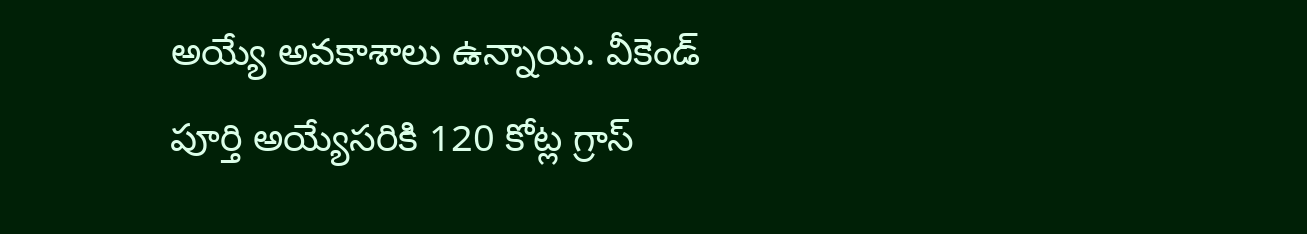అయ్యే అవకాశాలు ఉన్నాయి. వీకెండ్ పూర్తి అయ్యేసరికి 120 కోట్ల గ్రాస్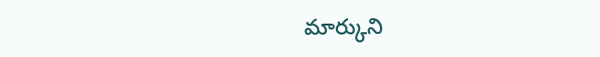మార్కుని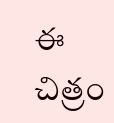ఈ చిత్రం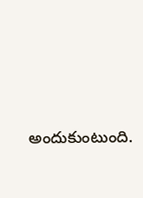అందుకుంటుంది.